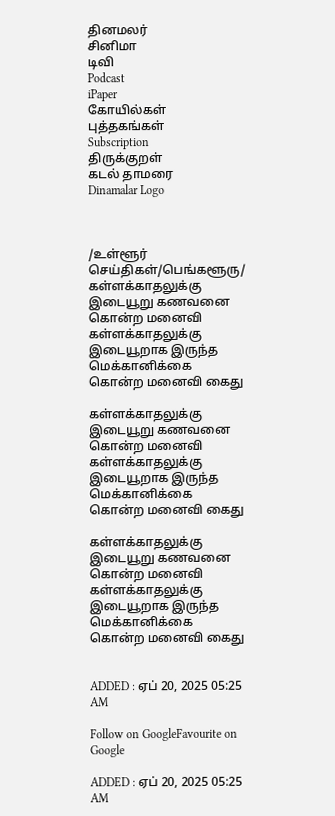தினமலர்
சினிமா
டிவி
Podcast
iPaper
கோயில்கள்
புத்தகங்கள்
Subscription
திருக்குறள்
கடல் தாமரை
Dinamalar Logo



/உள்ளூர் செய்திகள்/பெங்களூரு/ கள்ளக்காதலுக்கு இடையூறு கணவனை கொன்ற மனைவி கள்ளக்காதலுக்கு இடையூறாக இருந்த மெக்கானிக்கை கொன்ற மனைவி கைது

கள்ளக்காதலுக்கு இடையூறு கணவனை கொன்ற மனைவி கள்ளக்காதலுக்கு இடையூறாக இருந்த மெக்கானிக்கை கொன்ற மனைவி கைது

கள்ளக்காதலுக்கு இடையூறு கணவனை கொன்ற மனைவி கள்ளக்காதலுக்கு இடையூறாக இருந்த மெக்கானிக்கை கொன்ற மனைவி கைது


ADDED : ஏப் 20, 2025 05:25 AM

Follow on GoogleFavourite on Google

ADDED : ஏப் 20, 2025 05:25 AM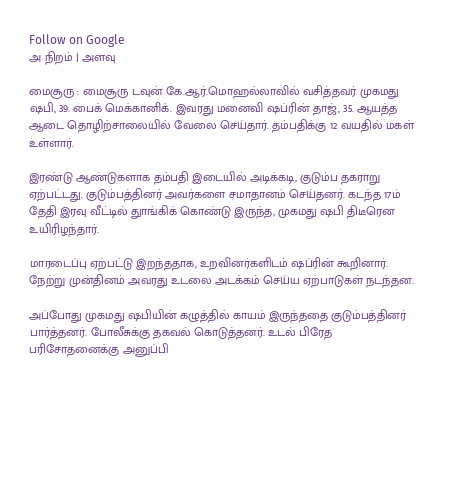Follow on Google
அ நிறம் | அளவு

மைசூரு : மைசூரு டவுன் கே.ஆர்.மொஹல்லாவில் வசித்தவர் முகமது ஷபி, 39. பைக் மெக்கானிக். இவரது மனைவி ஷப்ரின் தாஜ், 35. ஆயத்த ஆடை தொழிற்சாலையில் வேலை செய்தார். தம்பதிக்கு 12 வயதில் மகள் உள்ளார்.

இரண்டு ஆண்டுகளாக தம்பதி இடையில் அடிக்கடி, குடும்ப தகராறு ஏற்பட்டது. குடும்பத்தினர் அவர்களை சமாதானம் செய்தனர். கடந்த 17ம் தேதி இரவு வீட்டில் துாங்கிக் கொண்டு இருந்த, முகமது ஷபி திடீரென உயிரிழந்தார்.

மாரடைப்பு ஏற்பட்டு இறந்ததாக, உறவினர்களிடம் ஷப்ரின் கூறினார். நேற்று முன்தினம் அவரது உடலை அடக்கம் செய்ய ஏற்பாடுகள் நடந்தன.

அப்போது முகமது ஷபியின் கழுத்தில் காயம் இருந்ததை குடும்பத்தினர் பார்த்தனர். போலீசுக்கு தகவல் கொடுத்தனர். உடல் பிரேத பரிசோதனைக்கு அனுப்பி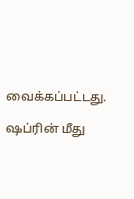வைக்கப்பட்டது.

ஷப்ரின் மீது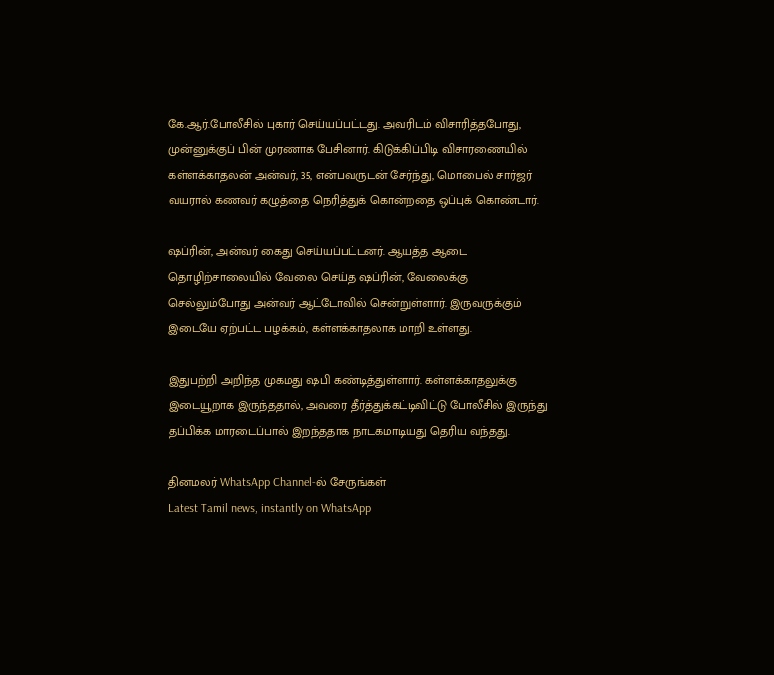கே.ஆர்.போலீசில் புகார் செய்யப்பட்டது. அவரிடம் விசாரித்தபோது, முன்னுக்குப் பின் முரணாக பேசினார். கிடுக்கிப்பிடி விசாரணையில் கள்ளக்காதலன் அன்வர், 35, என்பவருடன் சேர்ந்து, மொபைல் சார்ஜர் வயரால் கணவர் கழுத்தை நெரித்துக் கொன்றதை ஒப்புக் கொண்டார்.

ஷப்ரின், அன்வர் கைது செய்யப்பட்டனர். ஆயத்த ஆடை தொழிற்சாலையில் வேலை செய்த ஷப்ரின், வேலைக்கு செல்லும்போது அன்வர் ஆட்டோவில் சென்றுள்ளார். இருவருக்கும் இடையே ஏற்பட்ட பழக்கம், கள்ளக்காதலாக மாறி உள்ளது.

இதுபற்றி அறிந்த முகமது ஷபி கண்டித்துள்ளார். கள்ளக்காதலுக்கு இடையூறாக இருந்ததால், அவரை தீர்த்துக்கட்டிவிட்டு போலீசில் இருந்து தப்பிக்க மாரடைப்பால் இறந்ததாக நாடகமாடியது தெரிய வந்தது.

தினமலர் WhatsApp Channel-ல் சேருங்கள்
Latest Tamil news, instantly on WhatsApp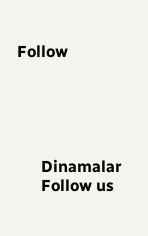Follow





      Dinamalar
      Follow us